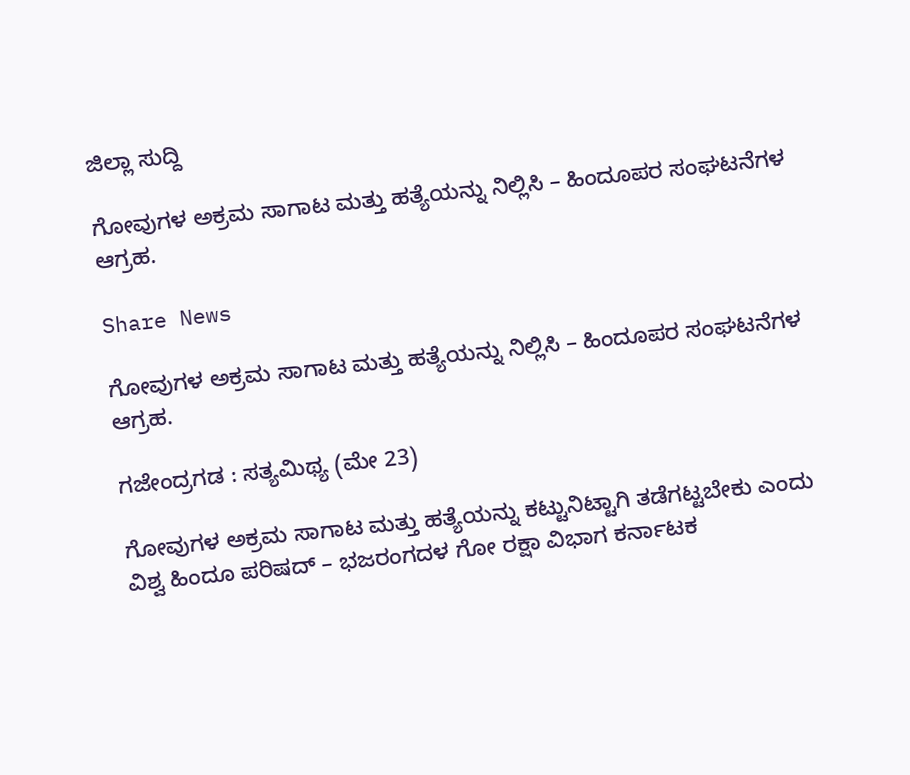ಜಿಲ್ಲಾ ಸುದ್ದಿ

ಗೋವುಗಳ ಅಕ್ರಮ ಸಾಗಾಟ ಮತ್ತು ಹತ್ಯೆಯನ್ನು ನಿಲ್ಲಿಸಿ – ಹಿಂದೂಪರ ಸಂಘಟನೆಗಳ ಆಗ್ರಹ.

Share News

ಗೋವುಗಳ ಅಕ್ರಮ ಸಾಗಾಟ ಮತ್ತು ಹತ್ಯೆಯನ್ನು ನಿಲ್ಲಿಸಿ – ಹಿಂದೂಪರ ಸಂಘಟನೆಗಳ ಆಗ್ರಹ.

ಗಜೇಂದ್ರಗಡ : ಸತ್ಯಮಿಥ್ಯ (ಮೇ 23)

ಗೋವುಗಳ ಅಕ್ರಮ ಸಾಗಾಟ ಮತ್ತು ಹತ್ಯೆಯನ್ನು ಕಟ್ಟುನಿಟ್ಟಾಗಿ ತಡೆಗಟ್ಟಬೇಕು ಎಂದು ವಿಶ್ವ ಹಿಂದೂ ಪರಿಷದ್ – ಭಜರಂಗದಳ ಗೋ ರಕ್ಷಾ ವಿಭಾಗ ಕರ್ನಾಟಕ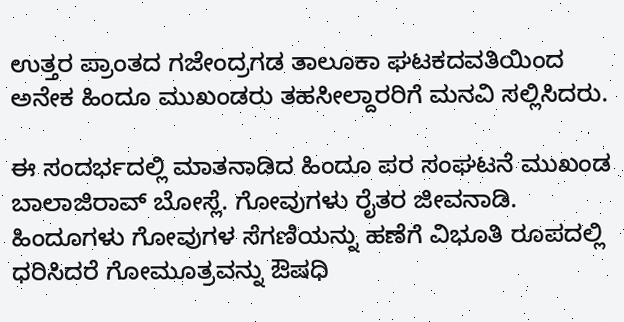ಉತ್ತರ ಪ್ರಾಂತದ ಗಜೇಂದ್ರಗಡ ತಾಲೂಕಾ ಘಟಕದವತಿಯಿಂದ ಅನೇಕ ಹಿಂದೂ ಮುಖಂಡರು ತಹಸೀಲ್ದಾರರಿಗೆ ಮನವಿ ಸಲ್ಲಿಸಿದರು.

ಈ ಸಂದರ್ಭದಲ್ಲಿ ಮಾತನಾಡಿದ ಹಿಂದೂ ಪರ ಸಂಘಟನೆ ಮುಖಂಡ ಬಾಲಾಜಿರಾವ್ ಬೋಸ್ಲೆ. ಗೋವುಗಳು ರೈತರ ಜೀವನಾಡಿ. ಹಿಂದೂಗಳು ಗೋವುಗಳ ಸೆಗಣಿಯನ್ನು ಹಣೆಗೆ ವಿಭೂತಿ ರೂಪದಲ್ಲಿ ಧರಿಸಿದರೆ ಗೋಮೂತ್ರವನ್ನು ಔಷಧಿ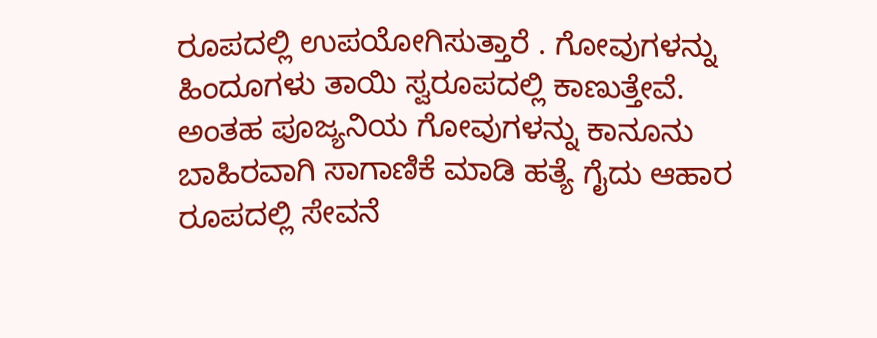ರೂಪದಲ್ಲಿ ಉಪಯೋಗಿಸುತ್ತಾರೆ . ಗೋವುಗಳನ್ನು ಹಿಂದೂಗಳು ತಾಯಿ ಸ್ವರೂಪದಲ್ಲಿ ಕಾಣುತ್ತೇವೆ. ಅಂತಹ ಪೂಜ್ಯನಿಯ ಗೋವುಗಳನ್ನು ಕಾನೂನು ಬಾಹಿರವಾಗಿ ಸಾಗಾಣಿಕೆ ಮಾಡಿ ಹತ್ಯೆ ಗೈದು ಆಹಾರ ರೂಪದಲ್ಲಿ ಸೇವನೆ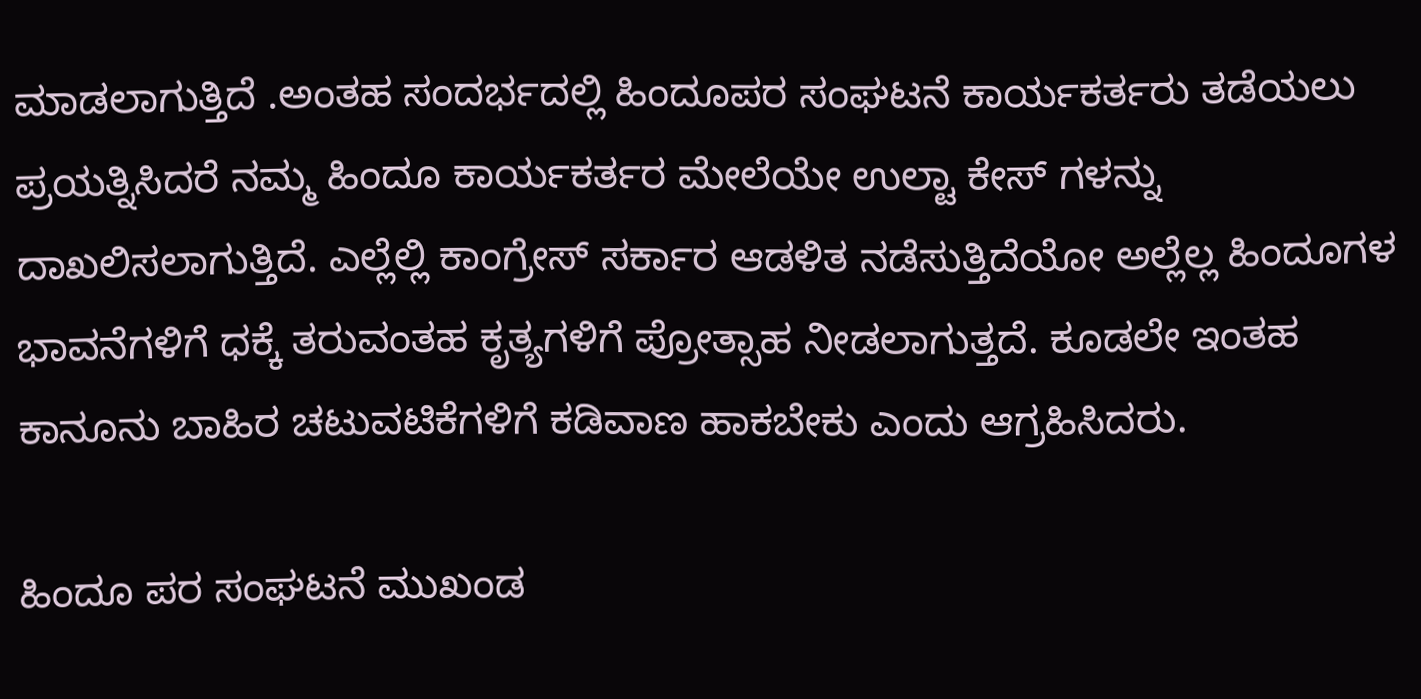ಮಾಡಲಾಗುತ್ತಿದೆ .ಅಂತಹ ಸಂದರ್ಭದಲ್ಲಿ ಹಿಂದೂಪರ ಸಂಘಟನೆ ಕಾರ್ಯಕರ್ತರು ತಡೆಯಲು ಪ್ರಯತ್ನಿಸಿದರೆ ನಮ್ಮ ಹಿಂದೂ ಕಾರ್ಯಕರ್ತರ ಮೇಲೆಯೇ ಉಲ್ಟಾ ಕೇಸ್ ಗಳನ್ನು ದಾಖಲಿಸಲಾಗುತ್ತಿದೆ. ಎಲ್ಲೆಲ್ಲಿ ಕಾಂಗ್ರೇಸ್ ಸರ್ಕಾರ ಆಡಳಿತ ನಡೆಸುತ್ತಿದೆಯೋ ಅಲ್ಲೆಲ್ಲ ಹಿಂದೂಗಳ ಭಾವನೆಗಳಿಗೆ ಧಕ್ಕೆ ತರುವಂತಹ ಕೃತ್ಯಗಳಿಗೆ ಪ್ರೋತ್ಸಾಹ ನೀಡಲಾಗುತ್ತದೆ. ಕೂಡಲೇ ಇಂತಹ ಕಾನೂನು ಬಾಹಿರ ಚಟುವಟಿಕೆಗಳಿಗೆ ಕಡಿವಾಣ ಹಾಕಬೇಕು ಎಂದು ಆಗ್ರಹಿಸಿದರು.

ಹಿಂದೂ ಪರ ಸಂಘಟನೆ ಮುಖಂಡ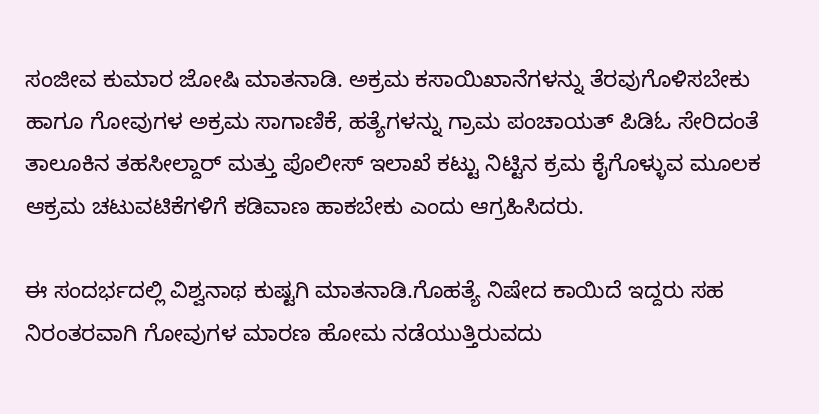ಸಂಜೀವ ಕುಮಾರ ಜೋಷಿ ಮಾತನಾಡಿ. ಅಕ್ರಮ ಕಸಾಯಿಖಾನೆಗಳನ್ನು ತೆರವುಗೊಳಿಸಬೇಕು ಹಾಗೂ ಗೋವುಗಳ ಅಕ್ರಮ ಸಾಗಾಣಿಕೆ, ಹತ್ಯೆಗಳನ್ನು ಗ್ರಾಮ ಪಂಚಾಯತ್ ಪಿಡಿಓ ಸೇರಿದಂತೆ ತಾಲೂಕಿನ ತಹಸೀಲ್ದಾರ್ ಮತ್ತು ಪೊಲೀಸ್ ಇಲಾಖೆ ಕಟ್ಟು ನಿಟ್ಟಿನ ಕ್ರಮ ಕೈಗೊಳ್ಳುವ ಮೂಲಕ ಆಕ್ರಮ ಚಟುವಟಿಕೆಗಳಿಗೆ ಕಡಿವಾಣ ಹಾಕಬೇಕು ಎಂದು ಆಗ್ರಹಿಸಿದರು.

ಈ ಸಂದರ್ಭದಲ್ಲಿ ವಿಶ್ವನಾಥ ಕುಷ್ಟಗಿ ಮಾತನಾಡಿ.ಗೊಹತ್ಯೆ ನಿಷೇದ ಕಾಯಿದೆ ಇದ್ದರು ಸಹ ನಿರಂತರವಾಗಿ ಗೋವುಗಳ ಮಾರಣ ಹೋಮ ನಡೆಯುತ್ತಿರುವದು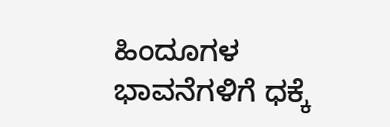ಹಿಂದೂಗಳ ಭಾವನೆಗಳಿಗೆ ಧಕ್ಕೆ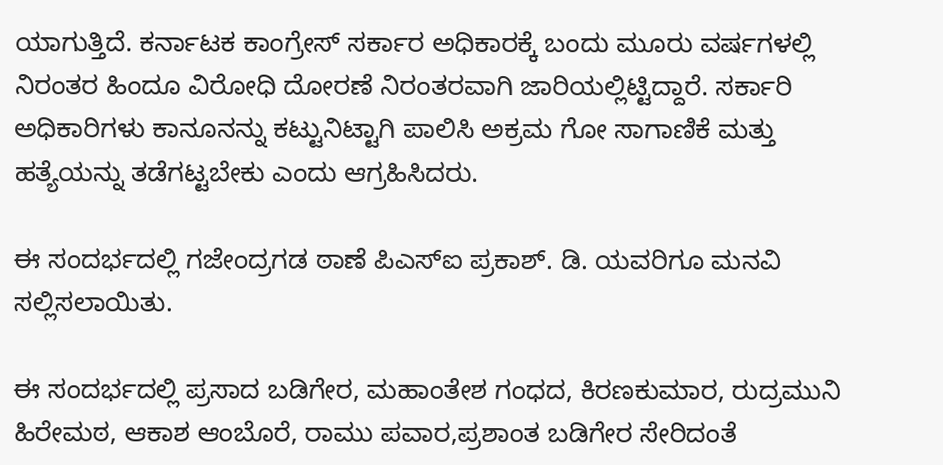ಯಾಗುತ್ತಿದೆ. ಕರ್ನಾಟಕ ಕಾಂಗ್ರೇಸ್ ಸರ್ಕಾರ ಅಧಿಕಾರಕ್ಕೆ ಬಂದು ಮೂರು ವರ್ಷಗಳಲ್ಲಿ ನಿರಂತರ ಹಿಂದೂ ವಿರೋಧಿ ದೋರಣೆ ನಿರಂತರವಾಗಿ ಜಾರಿಯಲ್ಲಿಟ್ಟಿದ್ದಾರೆ. ಸರ್ಕಾರಿ ಅಧಿಕಾರಿಗಳು ಕಾನೂನನ್ನು ಕಟ್ಟುನಿಟ್ಟಾಗಿ ಪಾಲಿಸಿ ಅಕ್ರಮ ಗೋ ಸಾಗಾಣಿಕೆ ಮತ್ತು ಹತ್ಯೆಯನ್ನು ತಡೆಗಟ್ಟಬೇಕು ಎಂದು ಆಗ್ರಹಿಸಿದರು.

ಈ ಸಂದರ್ಭದಲ್ಲಿ ಗಜೇಂದ್ರಗಡ ಠಾಣೆ ಪಿಎಸ್ಐ ಪ್ರಕಾಶ್. ಡಿ. ಯವರಿಗೂ ಮನವಿ ಸಲ್ಲಿಸಲಾಯಿತು.

ಈ ಸಂದರ್ಭದಲ್ಲಿ ಪ್ರಸಾದ ಬಡಿಗೇರ, ಮಹಾಂತೇಶ ಗಂಧದ, ಕಿರಣಕುಮಾರ, ರುದ್ರಮುನಿ ಹಿರೇಮಠ, ಆಕಾಶ ಆಂಬೊರೆ, ರಾಮು ಪವಾರ,ಪ್ರಶಾಂತ ಬಡಿಗೇರ ಸೇರಿದಂತೆ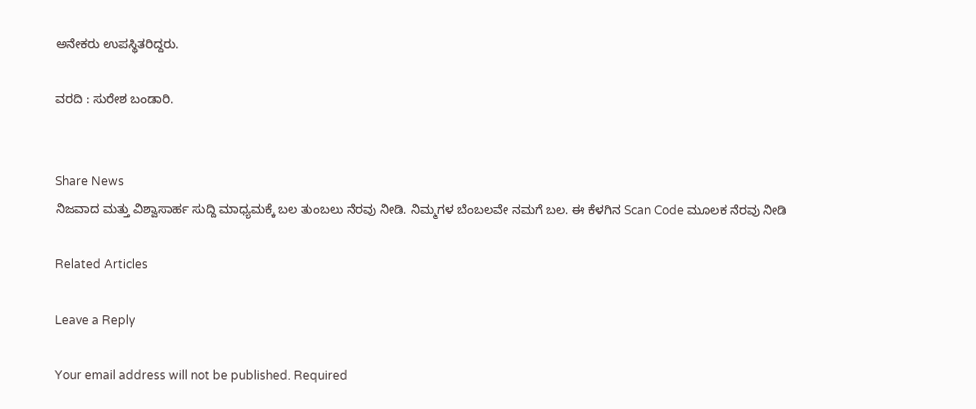ಅನೇಕರು ಉಪಸ್ಥಿತರಿದ್ದರು.

ವರದಿ : ಸುರೇಶ ಬಂಡಾರಿ.


Share News
ನಿಜವಾದ ಮತ್ತು ವಿಶ್ವಾಸಾರ್ಹ ಸುದ್ದಿ ಮಾಧ್ಯಮಕ್ಕೆ ಬಲ ತುಂಬಲು ನೆರವು ನೀಡಿ. ನಿಮ್ಮಗಳ ಬೆಂಬಲವೇ ನಮಗೆ ಬಲ. ಈ ಕೆಳಗಿನ Scan Code ಮೂಲಕ ನೆರವು ನೀಡಿ

Related Articles

Leave a Reply

Your email address will not be published. Required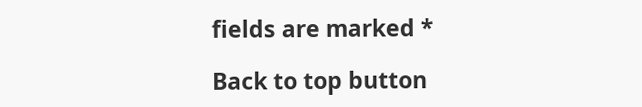fields are marked *

Back to top button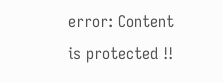error: Content is protected !!